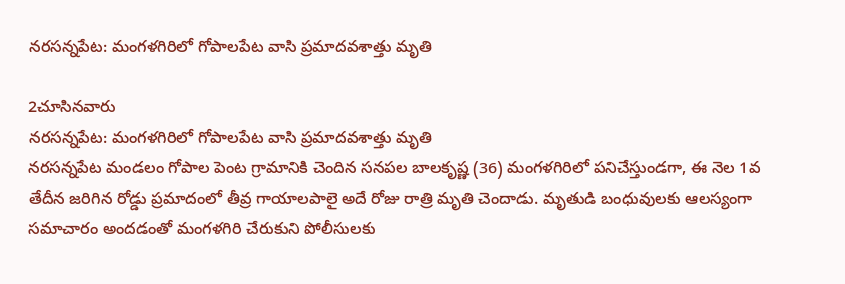నరసన్నపేట: మంగళగిరిలో గోపాలపేట వాసి ప్రమాదవశాత్తు మృతి

2చూసినవారు
నరసన్నపేట: మంగళగిరిలో గోపాలపేట వాసి ప్రమాదవశాత్తు మృతి
నరసన్నపేట మండలం గోపాల పెంట గ్రామానికి చెందిన సనపల బాలకృష్ణ (36) మంగళగిరిలో పనిచేస్తుండగా, ఈ నెల 1వ తేదీన జరిగిన రోడ్డు ప్రమాదంలో తీవ్ర గాయాలపాలై అదే రోజు రాత్రి మృతి చెందాడు. మృతుడి బంధువులకు ఆలస్యంగా సమాచారం అందడంతో మంగళగిరి చేరుకుని పోలీసులకు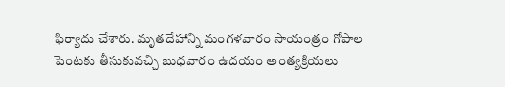ఫిర్యాదు చేశారు. మృతదేహాన్ని మంగళవారం సాయంత్రం గోపాల పెంటకు తీసుకువచ్చి బుధవారం ఉదయం అంత్యక్రియలు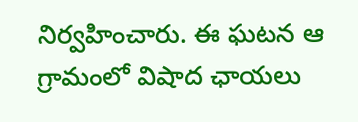నిర్వహించారు. ఈ ఘటన ఆ గ్రామంలో విషాద ఛాయలు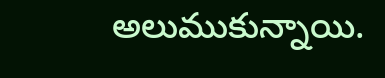అలుముకున్నాయి.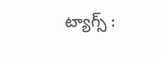ట్యాగ్స్ :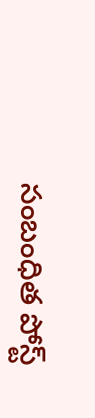సంబంధిత పోస్ట్